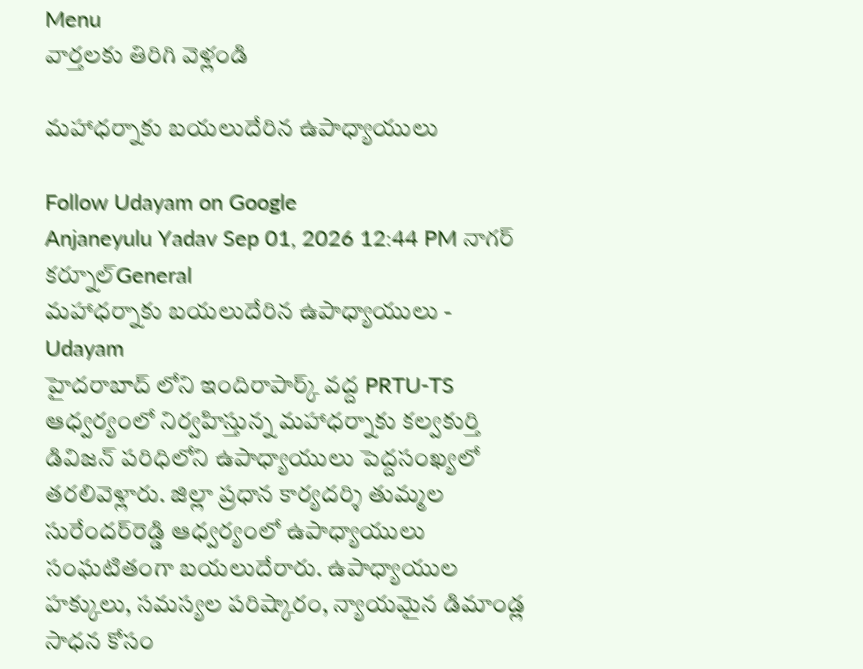Menu
వార్తలకు తిరిగి వెళ్లండి

మహాధర్నాకు బయలుదేరిన ఉపాధ్యాయులు

Follow Udayam on Google
Anjaneyulu Yadav Sep 01, 2026 12:44 PM నాగర్ కర్నూల్General
మహాధర్నాకు బయలుదేరిన ఉపాధ్యాయులు - Udayam
హైదరాబాద్‌ లోని ఇందిరాపార్క్ వద్ద PRTU-TS ఆధ్వర్యంలో నిర్వహిస్తున్న మహాధర్నాకు కల్వకుర్తి డివిజన్ పరిధిలోని ఉపాధ్యాయులు పెద్దసంఖ్యలో తరలివెళ్లారు. జిల్లా ప్రధాన కార్యదర్శి తుమ్మల సురేందర్‌రెడ్డి ఆధ్వర్యంలో ఉపాధ్యాయులు సంఘటితంగా బయలుదేరారు. ఉపాధ్యాయుల హక్కులు, సమస్యల పరిష్కారం, న్యాయమైన డిమాండ్ల సాధన కోసం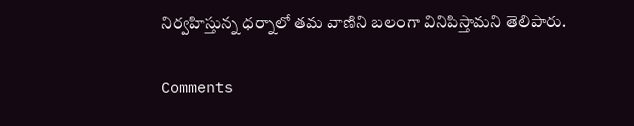నిర్వహిస్తున్న ధర్నాలో తమ వాణిని బలంగా వినిపిస్తామని తెలిపారు.

Comments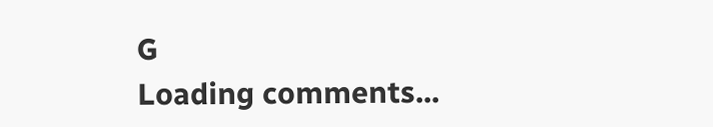G
Loading comments...